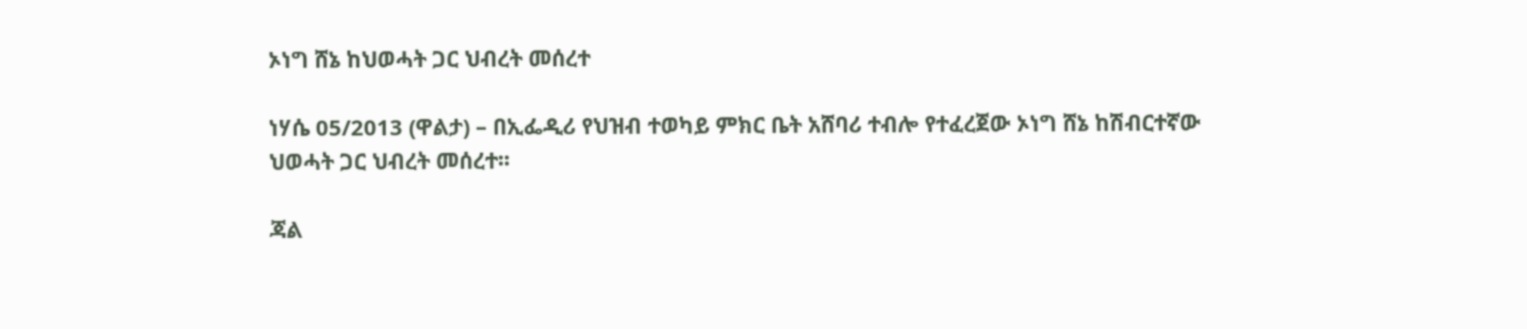ኦነግ ሸኔ ከህወሓት ጋር ህብረት መሰረተ

ነሃሴ 05/2013 (ዋልታ) – በኢፌዲሪ የህዝብ ተወካይ ምክር ቤት አሸባሪ ተብሎ የተፈረጀው ኦነግ ሸኔ ከሽብርተኛው ህወሓት ጋር ህብረት መሰረተ፡፡

ጃል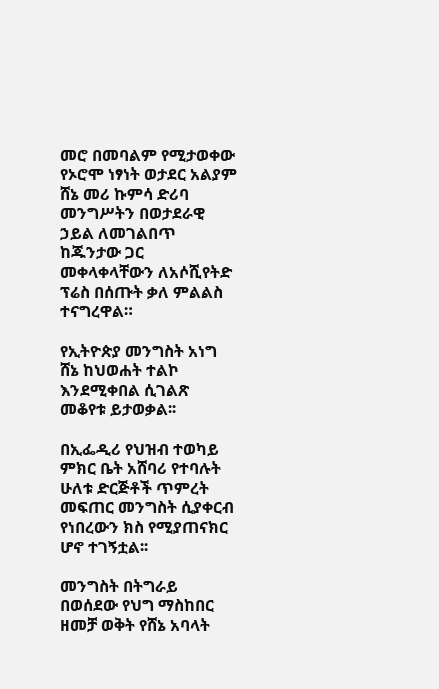መሮ በመባልም የሚታወቀው የኦሮሞ ነፃነት ወታደር አልያም ሸኔ መሪ ኩምሳ ድሪባ  መንግሥትን በወታደራዊ ኃይል ለመገልበጥ ከጁንታው ጋር መቀላቀላቸውን ለአሶሺየትድ ፕሬስ በሰጡት ቃለ ምልልስ ተናግረዋል።

የኢትዮጵያ መንግስት አነግ ሸኔ ከህወሐት ተልኮ እንደሚቀበል ሲገልጽ መቆየቱ ይታወቃል፡፡

በኢፌዲሪ የህዝብ ተወካይ ምክር ቤት አሸባሪ የተባሉት ሁለቱ ድርጅቶች ጥምረት መፍጠር መንግስት ሲያቀርብ የነበረውን ክስ የሚያጠናክር ሆኖ ተገኝቷል፡፡

መንግስት በትግራይ በወሰደው የህግ ማስከበር ዘመቻ ወቅት የሸኔ አባላት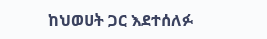ከህወሀት ጋር እደተሰለፉ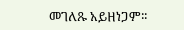መገለጹ አይዘነጋም፡፡